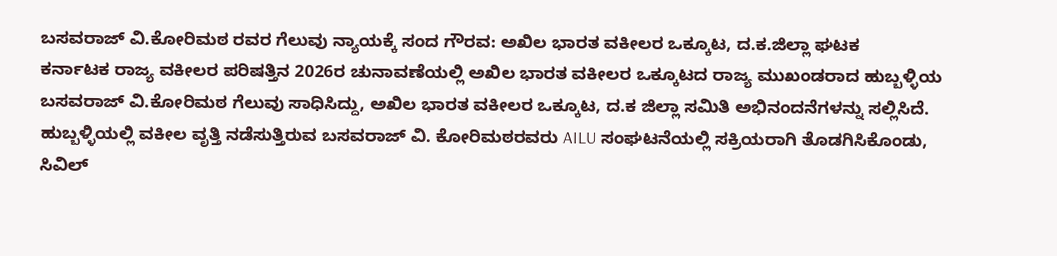ಬಸವರಾಜ್ ವಿ.ಕೋರಿಮಠ ರವರ ಗೆಲುವು ನ್ಯಾಯಕ್ಕೆ ಸಂದ ಗೌರವ: ಅಖಿಲ ಭಾರತ ವಕೀಲರ ಒಕ್ಕೂಟ, ದ.ಕ.ಜಿಲ್ಲಾ ಘಟಕ
ಕರ್ನಾಟಕ ರಾಜ್ಯ ವಕೀಲರ ಪರಿಷತ್ತಿನ 2026ರ ಚುನಾವಣೆಯಲ್ಲಿ ಅಖಿಲ ಭಾರತ ವಕೀಲರ ಒಕ್ಕೂಟದ ರಾಜ್ಯ ಮುಖಂಡರಾದ ಹುಬ್ಬಳ್ಳಿಯ ಬಸವರಾಜ್ ವಿ.ಕೋರಿಮಠ ಗೆಲುವು ಸಾಧಿಸಿದ್ದು, ಅಖಿಲ ಭಾರತ ವಕೀಲರ ಒಕ್ಕೂಟ, ದ.ಕ ಜಿಲ್ಲಾ ಸಮಿತಿ ಅಭಿನಂದನೆಗಳನ್ನು ಸಲ್ಲಿಸಿದೆ.
ಹುಬ್ಬಳ್ಳಿಯಲ್ಲಿ ವಕೀಲ ವೃತ್ತಿ ನಡೆಸುತ್ತಿರುವ ಬಸವರಾಜ್ ವಿ. ಕೋರಿಮಠರವರು AILU ಸಂಘಟನೆಯಲ್ಲಿ ಸಕ್ರಿಯರಾಗಿ ತೊಡಗಿಸಿಕೊಂಡು, ಸಿವಿಲ್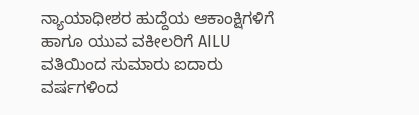ನ್ಯಾಯಾಧೀಶರ ಹುದ್ದೆಯ ಆಕಾಂಕ್ಷಿಗಳಿಗೆ ಹಾಗೂ ಯುವ ವಕೀಲರಿಗೆ AILU ವತಿಯಿಂದ ಸುಮಾರು ಐದಾರು ವರ್ಷಗಳಿಂದ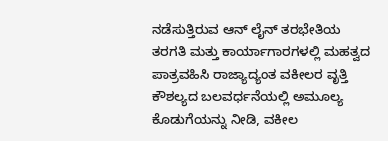ನಡೆಸುತ್ತಿರುವ ಆನ್ ಲೈನ್ ತರಭೇತಿಯ ತರಗತಿ ಮತ್ತು ಕಾರ್ಯಾಗಾರಗಳಲ್ಲಿ ಮಹತ್ವದ ಪಾತ್ರವಹಿಸಿ ರಾಜ್ಯಾದ್ಯಂತ ವಕೀಲರ ವೃತ್ತಿ ಕೌಶಲ್ಯದ ಬಲವರ್ಧನೆಯಲ್ಲಿ ಅಮೂಲ್ಯ ಕೊಡುಗೆಯನ್ನು ನೀಡಿ, ವಕೀಲ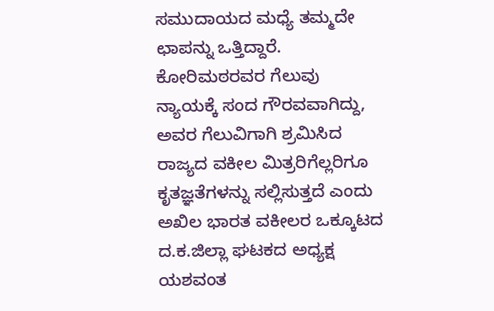ಸಮುದಾಯದ ಮಧ್ಯೆ ತಮ್ಮದೇ ಛಾಪನ್ನು ಒತ್ತಿದ್ದಾರೆ.
ಕೋರಿಮಠರವರ ಗೆಲುವು ನ್ಯಾಯಕ್ಕೆ ಸಂದ ಗೌರವವಾಗಿದ್ದು, ಅವರ ಗೆಲುವಿಗಾಗಿ ಶ್ರಮಿಸಿದ ರಾಜ್ಯದ ವಕೀಲ ಮಿತ್ರರಿಗೆಲ್ಲರಿಗೂ ಕೃತಜ್ಞತೆಗಳನ್ನು ಸಲ್ಲಿಸುತ್ತದೆ ಎಂದು ಅಖಿಲ ಭಾರತ ವಕೀಲರ ಒಕ್ಕೂಟದ ದ.ಕ.ಜಿಲ್ಲಾ ಘಟಕದ ಅಧ್ಯಕ್ಷ ಯಶವಂತ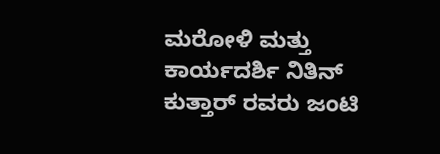ಮರೋಳಿ ಮತ್ತು ಕಾರ್ಯದರ್ಶಿ ನಿತಿನ್ ಕುತ್ತಾರ್ ರವರು ಜಂಟಿ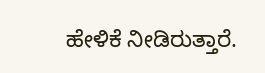ಹೇಳಿಕೆ ನೀಡಿರುತ್ತಾರೆ.